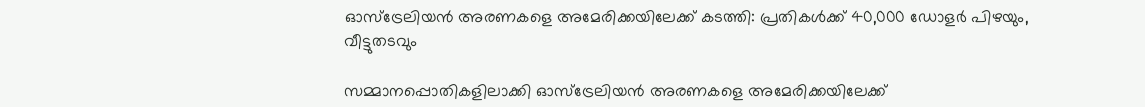ഓസ്ട്രേലിയൻ അരണകളെ അമേരിക്കയിലേക്ക് കടത്തി: പ്രതികൾക്ക് 40,000 ഡോളർ പിഴയും, വീട്ടുതടവും

സമ്മാനപ്പൊതികളിലാക്കി ഓസ്ട്രേലിയൻ അരണകളെ അമേരിക്കയിലേക്ക്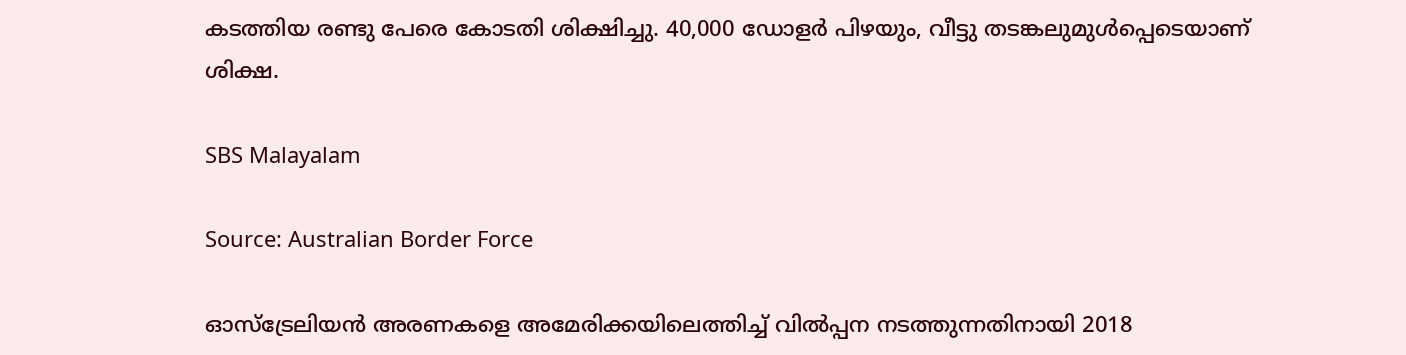കടത്തിയ രണ്ടു പേരെ കോടതി ശിക്ഷിച്ചു. 40,000 ഡോളർ പിഴയും, വീട്ടു തടങ്കലുമുൾപ്പെടെയാണ് ശിക്ഷ.

SBS Malayalam

Source: Australian Border Force

ഓസ്ട്രേലിയൻ അരണകളെ അമേരിക്കയിലെത്തിച്ച് വിൽപ്പന നടത്തുന്നതിനായി 2018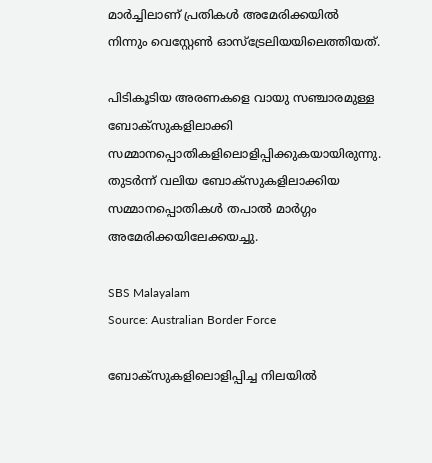മാർച്ചിലാണ് പ്രതികൾ അമേരിക്കയിൽ നിന്നും വെസ്റ്റേൺ ഓസ്ട്രേലിയയിലെത്തിയത്.

പിടികൂടിയ അരണകളെ വായു സഞ്ചാരമുള്ള ബോക്സുകളിലാക്കി സമ്മാനപ്പൊതികളിലൊളിപ്പിക്കുകയായിരുന്നു. തുടർന്ന് വലിയ ബോക്സുകളിലാക്കിയ സമ്മാനപ്പൊതികൾ തപാൽ മാർഗ്ഗം അമേരിക്കയിലേക്കയച്ചു.

SBS Malayalam
Source: Australian Border Force

ബോക്സുകളിലൊളിപ്പിച്ച നിലയിൽ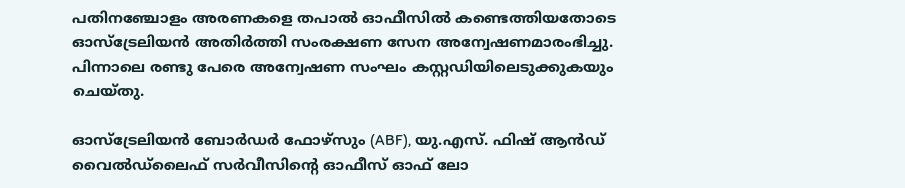പതിനഞ്ചോളം അരണകളെ തപാൽ ഓഫീസിൽ കണ്ടെത്തിയതോടെ ഓസ്ട്രേലിയൻ അതിർത്തി സംരക്ഷണ സേന അന്വേഷണമാരംഭിച്ചു. പിന്നാലെ രണ്ടു പേരെ അന്വേഷണ സംഘം കസ്റ്റഡിയിലെടുക്കുകയും ചെയ്തു.

ഓസ്‌ട്രേലിയൻ ബോർഡർ ഫോഴ്‌സും (ABF), യു.എസ്. ഫിഷ് ആൻഡ് വൈൽഡ്‌ലൈഫ് സർവീസിന്റെ ഓഫീസ് ഓഫ് ലോ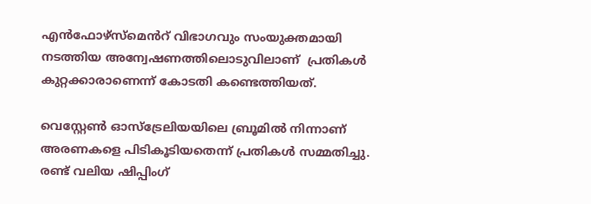എൻഫോഴ്‌സ്‌മെൻറ് വിഭാഗവും സംയുക്തമായി നടത്തിയ അന്വേഷണത്തിലൊടുവിലാണ്  പ്രതികൾ കുറ്റക്കാരാണെന്ന് കോടതി കണ്ടെത്തിയത്.

വെസ്റ്റേൺ ഓസ്‌ട്രേലിയയിലെ ബ്രൂമിൽ നിന്നാണ്  അരണകളെ പിടികൂടിയതെന്ന് പ്രതികൾ സമ്മതിച്ചു.  രണ്ട് വലിയ ഷിപ്പിംഗ്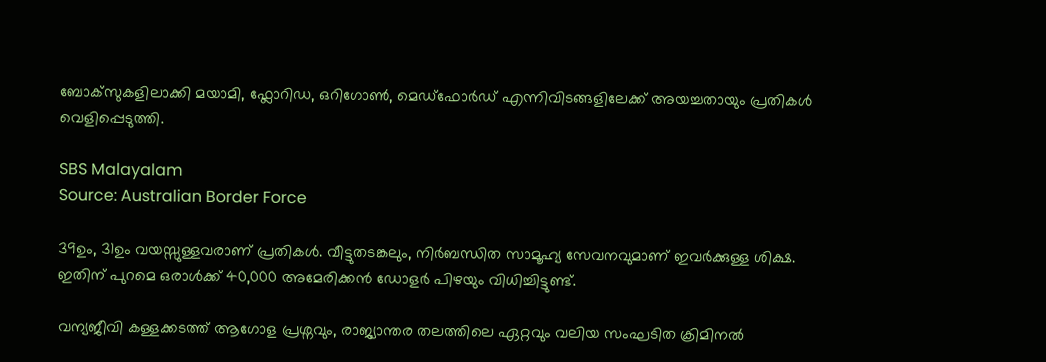ബോക്‌സുകളിലാക്കി മയാമി, ഫ്ലോറിഡ, ഒറിഗോൺ, മെഡ്‌ഫോർഡ് എന്നിവിടങ്ങളിലേക്ക് അയച്ചതായും പ്രതികൾ വെളിപ്പെടുത്തി.

SBS Malayalam
Source: Australian Border Force

39ഉം, 31ഉം വയസ്സുള്ളവരാണ് പ്രതികൾ. വീട്ടുതടങ്കലും, നിർബന്ധിത സാമൂഹ്യ സേവനവുമാണ് ഇവർക്കുള്ള ശിക്ഷ. ഇതിന് പുറമെ ഒരാൾക്ക് 40,000 അമേരിക്കൻ ഡോളർ പിഴയും വിധിച്ചിട്ടുണ്ട്.

വന്യജീവി കള്ളക്കടത്ത് ആഗോള പ്രശ്നവും, രാജ്യാന്തര തലത്തിലെ ഏറ്റവും വലിയ സംഘടിത ക്രിമിനൽ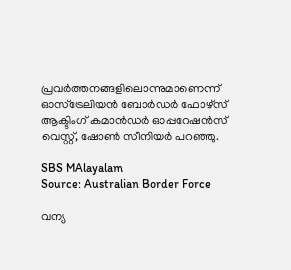പ്രവർത്തനങ്ങളിലൊന്നുമാണെന്ന് ഓസ്ട്രേലിയൻ ബോർഡർ ഫോഴ്സ് ആക്ടിംഗ് കമാൻഡർ ഓപ്പറേഷൻസ് വെസ്റ്റ്, ഷോൺ സീനിയർ പറഞ്ഞു.

SBS MAlayalam
Source: Australian Border Force

വന്യ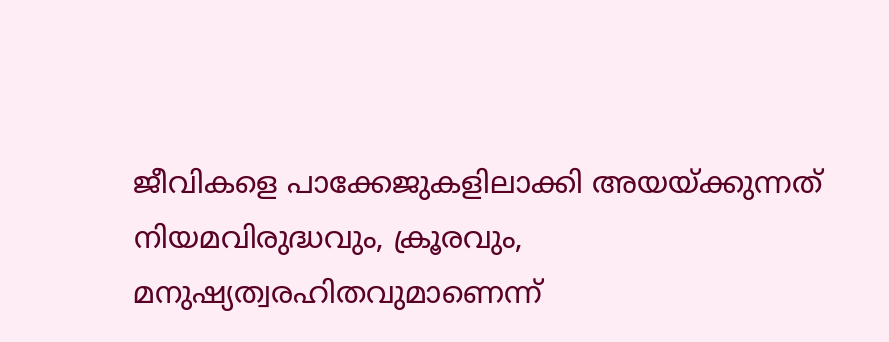ജീവികളെ പാക്കേജുകളിലാക്കി അയയ്ക്കുന്നത് നിയമവിരുദ്ധവും, ക്രൂരവും, മനുഷ്യത്വരഹിതവുമാണെന്ന്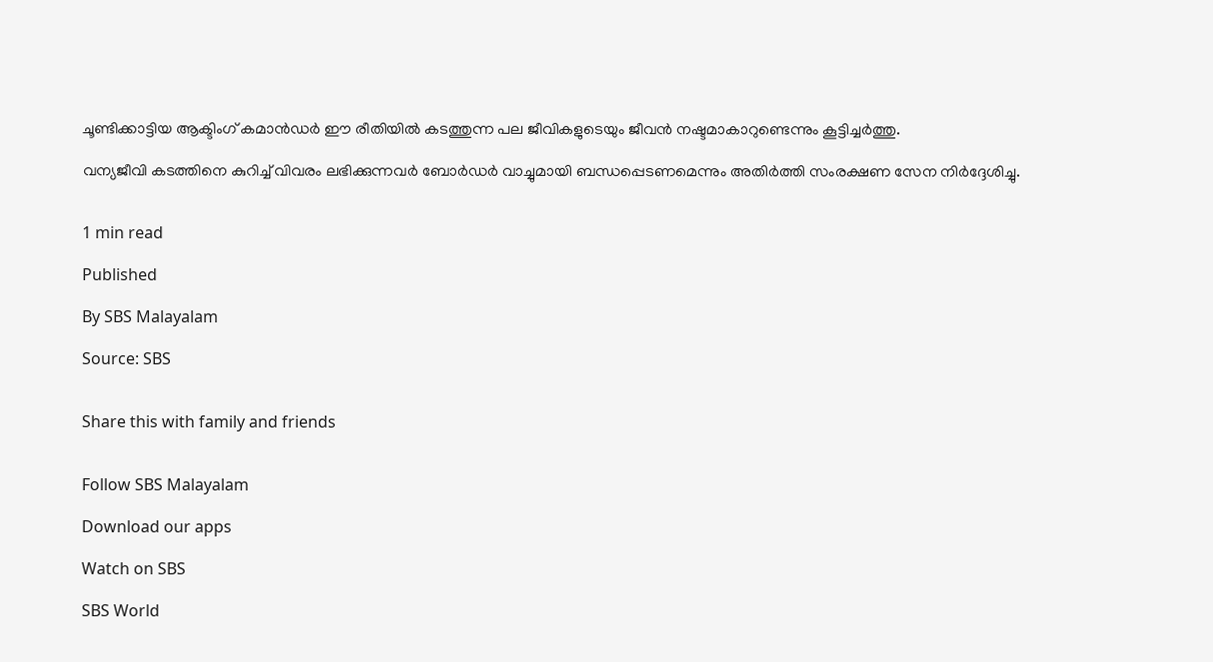ചൂണ്ടിക്കാട്ടിയ ആക്ടിംഗ് കമാൻഡർ ഈ രീതിയിൽ കടത്തുന്ന പല ജീവികളുടെയും ജീവൻ നഷ്ടമാകാറുണ്ടെന്നും കൂട്ടിച്ചർത്തു.

വന്യജീവി കടത്തിനെ കുറിച്ച് വിവരം ലഭിക്കുന്നവർ ബോർഡർ വാച്ചുമായി ബന്ധപ്പെടണമെന്നും അതിർത്തി സംരക്ഷണ സേന നിർദ്ദേശിച്ചു.


1 min read

Published

By SBS Malayalam

Source: SBS


Share this with family and friends


Follow SBS Malayalam

Download our apps

Watch on SBS

SBS World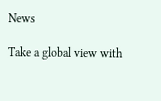News

Take a global view with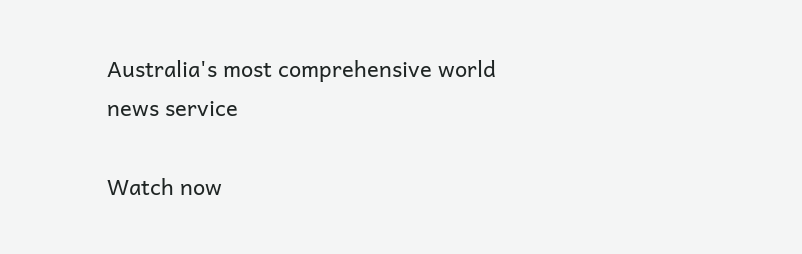Australia's most comprehensive world news service

Watch now